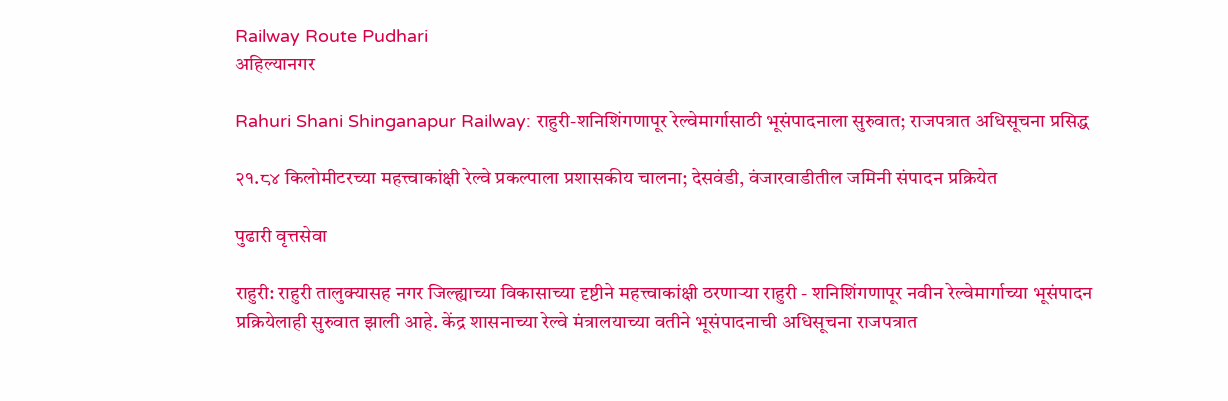Railway Route Pudhari
अहिल्यानगर

Rahuri Shani Shinganapur Railway: राहुरी-शनिशिंगणापूर रेल्वेमार्गासाठी भूसंपादनाला सुरुवात; राजपत्रात अधिसूचना प्रसिद्ध

२१.८४ किलोमीटरच्या महत्त्वाकांक्षी रेल्वे प्रकल्पाला प्रशासकीय चालना; देसवंडी, वंजारवाडीतील जमिनी संपादन प्रक्रियेत

पुढारी वृत्तसेवा

राहुरी: राहुरी तालुक्यासह नगर जिल्ह्याच्या विकासाच्या दृष्टीने महत्त्वाकांक्षी ठरणाऱ्या राहुरी - शनिशिंगणापूर नवीन रेल्वेमार्गाच्या भूसंपादन प्रक्रियेलाही सुरुवात झाली आहे. केंद्र शासनाच्या रेल्वे मंत्रालयाच्या वतीने भूसंपादनाची अधिसूचना राजपत्रात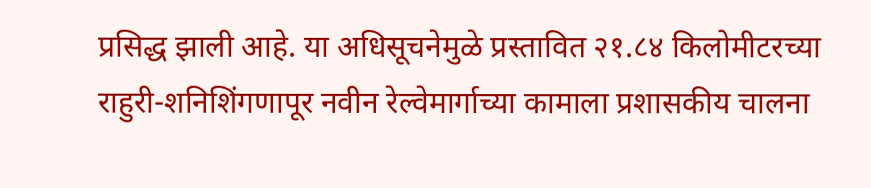प्रसिद्ध झाली आहे. या अधिसूचनेमुळे प्रस्तावित २१.८४ किलोमीटरच्या राहुरी-शनिशिंगणापूर नवीन रेल्वेमार्गाच्या कामाला प्रशासकीय चालना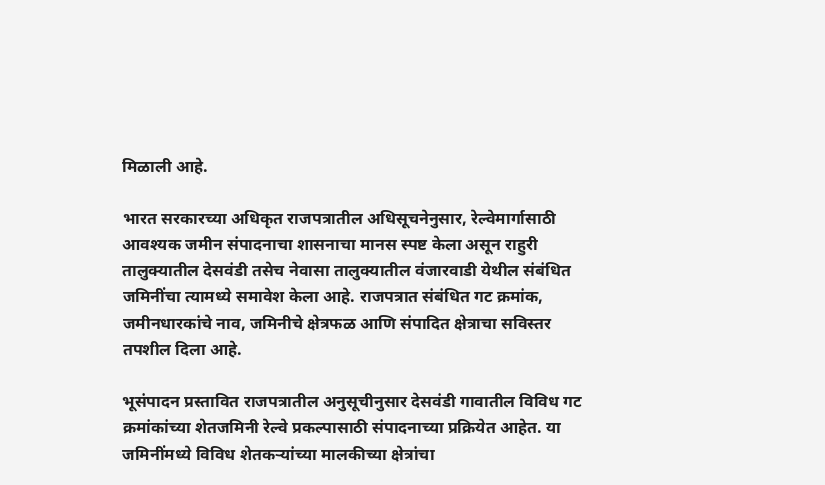मिळाली आहे.

भारत सरकारच्या अधिकृत राजपत्रातील अधिसूचनेनुसार, रेल्वेमार्गासाठी आवश्यक जमीन संपादनाचा शासनाचा मानस स्पष्ट केला असून राहुरी तालुक्यातील देसवंडी तसेच नेवासा तालुक्यातील वंजारवाडी येथील संबंधित जमिनींचा त्यामध्ये समावेश केला आहे. राजपत्रात संबंधित गट क्रमांक, जमीनधारकांचे नाव, जमिनीचे क्षेत्रफळ आणि संपादित क्षेत्राचा सविस्तर तपशील दिला आहे.

भूसंपादन प्रस्तावित राजपत्रातील अनुसूचीनुसार देसवंडी गावातील विविध गट क्रमांकांच्या शेतजमिनी रेल्वे प्रकल्पासाठी संपादनाच्या प्रक्रियेत आहेत. या जमिनींमध्ये विविध शेतकऱ्यांच्या मालकीच्या क्षेत्रांचा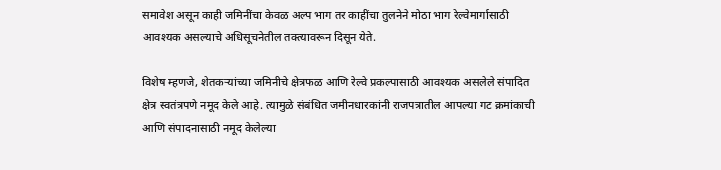समावेश असून काही जमिनींचा केवळ अल्प भाग तर काहींचा तुलनेने मोठा भाग रेल्वेमार्गासाठी आवश्यक असल्याचे अधिसूचनेतील तक्त्यावरून दिसून येते.

विशेष म्हणजे, शेतकऱ्यांच्या जमिनीचे क्षेत्रफळ आणि रेल्वे प्रकल्पासाठी आवश्यक असलेले संपादित क्षेत्र स्वतंत्रपणे नमूद केले आहे. त्यामुळे संबंधित जमीनधारकांनी राजपत्रातील आपल्या गट क्रमांकाची आणि संपादनासाठी नमूद केलेल्या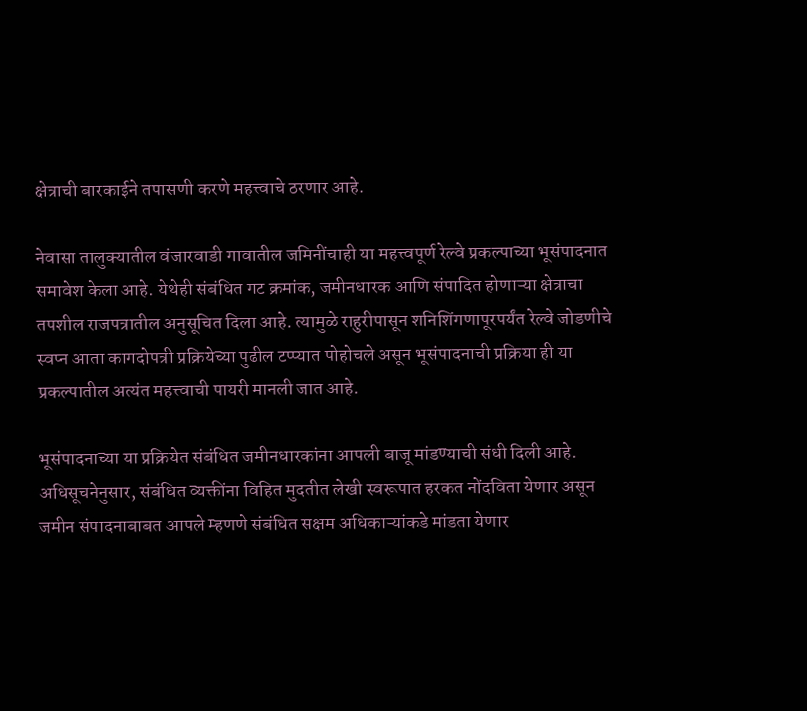क्षेत्राची बारकाईने तपासणी करणे महत्त्वाचे ठरणार आहे.

नेवासा तालुक्यातील वंजारवाडी गावातील जमिनींचाही या महत्त्वपूर्ण रेल्वे प्रकल्पाच्या भूसंपादनात समावेश केला आहे. येथेही संबंधित गट क्रमांक, जमीनधारक आणि संपादित होणाऱ्या क्षेत्राचा तपशील राजपत्रातील अनुसूचित दिला आहे. त्यामुळे राहुरीपासून शनिशिंगणापूरपर्यंत रेल्वे जोडणीचे स्वप्न आता कागदोपत्री प्रक्रियेच्या पुढील टप्प्यात पोहोचले असून भूसंपादनाची प्रक्रिया ही या प्रकल्पातील अत्यंत महत्त्वाची पायरी मानली जात आहे.

भूसंपादनाच्या या प्रक्रियेत संबंधित जमीनधारकांना आपली बाजू मांडण्याची संधी दिली आहे. अधिसूचनेनुसार, संबंधित व्यक्तींना विहित मुदतीत लेखी स्वरूपात हरकत नोंदविता येणार असून जमीन संपादनाबाबत आपले म्हणणे संबंधित सक्षम अधिकाऱ्यांकडे मांडता येणार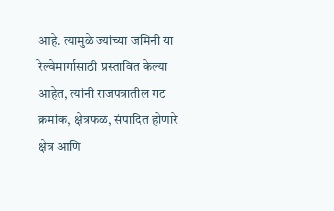आहे. त्यामुळे ज्यांच्या जमिनी या रेल्वेमार्गासाठी प्रस्तावित केल्या आहेत, त्यांनी राजपत्रातील गट क्रमांक, क्षेत्रफळ, संपादित होणारे क्षेत्र आणि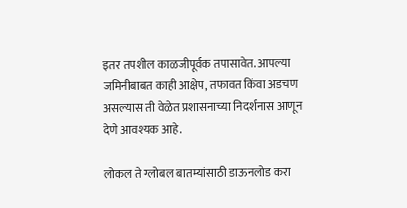इतर तपशील काळजीपूर्वक तपासावेत. आपल्या जमिनीबाबत काही आक्षेप, तफावत किंवा अडचण असल्यास ती वेळेत प्रशासनाच्या निदर्शनास आणून देणे आवश्यक आहे.

लोकल ते ग्लोबल बातम्यांसाठी डाऊनलोड करा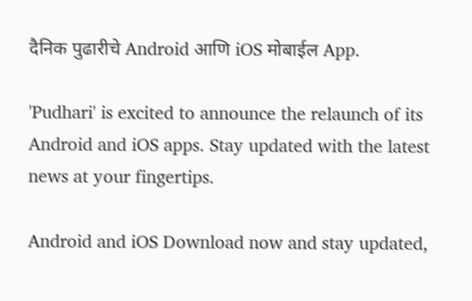दैनिक पुढारीचे Android आणि iOS मोबाईल App.

'Pudhari' is excited to announce the relaunch of its Android and iOS apps. Stay updated with the latest news at your fingertips.

Android and iOS Download now and stay updated,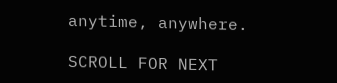anytime, anywhere.

SCROLL FOR NEXT